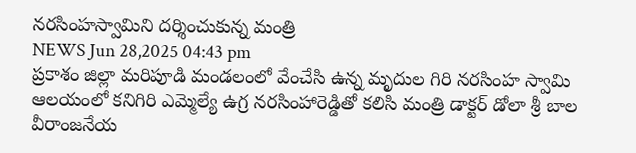నరసింహస్వామిని దర్శించుకున్న మంత్రి
NEWS Jun 28,2025 04:43 pm
ప్రకాశం జిల్లా మరిపూడి మండలంలో వేంచేసి ఉన్న మృదుల గిరి నరసింహ స్వామి ఆలయంలో కనిగిరి ఎమ్మెల్యే ఉగ్ర నరసింహారెడ్డితో కలిసి మంత్రి డాక్టర్ డోలా శ్రీ బాల వీరాంజనేయ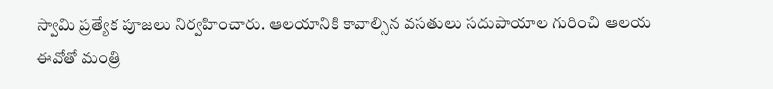స్వామి ప్రత్యేక పూజలు నిర్వహించారు. ఆలయానికి కావాల్సిన వసతులు సదుపాయాల గురించి ఆలయ ఈవోతో మంత్రి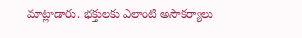మాట్లాడారు. భక్తులకు ఎలాంటి అసౌకర్యాలు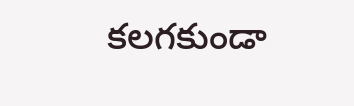కలగకుండా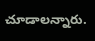చూడాలన్నారు.